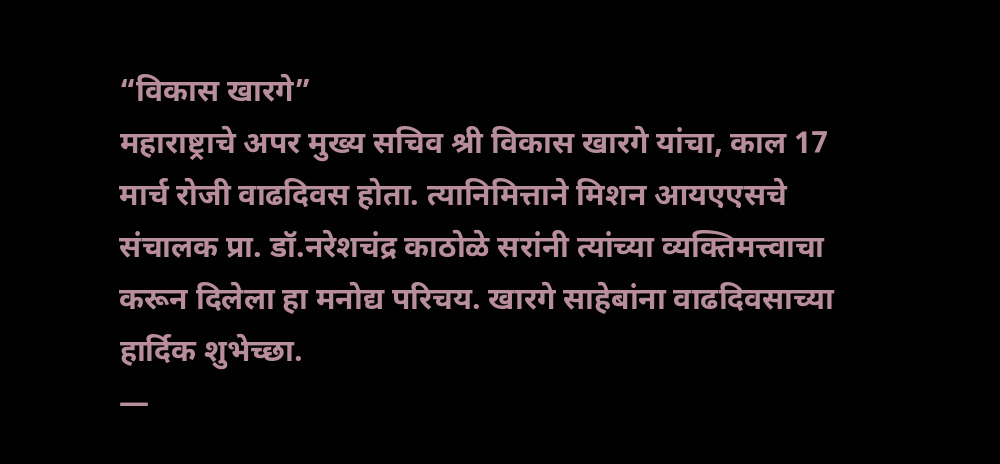“विकास खारगे”
महाराष्ट्राचे अपर मुख्य सचिव श्री विकास खारगे यांचा, काल 17 मार्च रोजी वाढदिवस होता. त्यानिमित्ताने मिशन आयएएसचे संचालक प्रा. डॉ.नरेशचंद्र काठोळे सरांनी त्यांच्या व्यक्तिमत्त्वाचा करून दिलेला हा मनोद्य परिचय. खारगे साहेबांना वाढदिवसाच्या हार्दिक शुभेच्छा.
—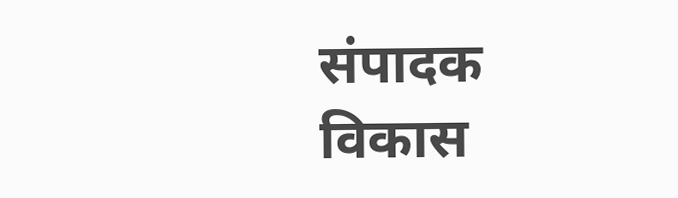संपादक
विकास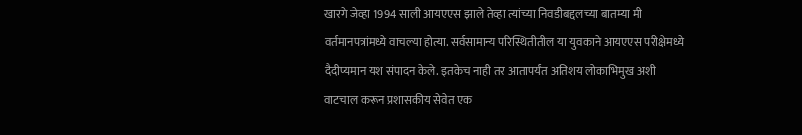खारगे जेव्हा 1994 साली आयएएस झाले तेव्हा त्यांच्या निवडीबद्दलच्या बातम्या मी वर्तमानपत्रांमध्ये वाचल्या होत्या. सर्वसामान्य परिस्थितीतील या युवकाने आयएएस परीक्षेमध्ये दैदीप्यमान यश संपादन केले. इतकेच नाही तर आतापर्यंत अतिशय लोकाभिमुख अशी वाटचाल करून प्रशासकीय सेवेत एक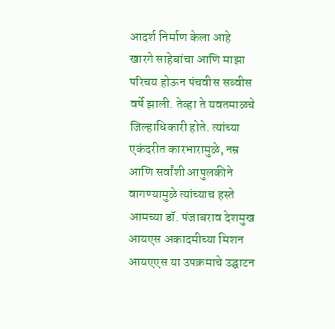आदर्श निर्माण केला आहे
खारगे साहेबांचा आणि माझा परिचय होऊन पंचवीस सव्वीस वर्षे झाली. तेव्हा ते यवतमाळचे जिल्हाधिकारी होते. त्यांच्या एकंदरीत कारभारामुळे, नम्र आणि सर्वांशी आपुलकीने वागण्यामुळे त्यांच्याच हस्ते आमच्या डॉ. पंजाबराव देशमुख आयएस अकादमीच्या मिशन आयएएस या उपक्रमाचे उद्घाटन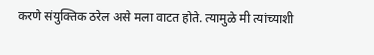करणे संयुक्तिक ठरेल असे मला वाटत होते. त्यामुळे मी त्यांच्याशी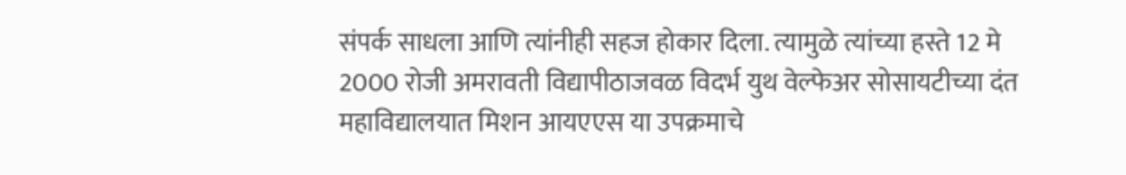संपर्क साधला आणि त्यांनीही सहज होकार दिला. त्यामुळे त्यांच्या हस्ते 12 मे 2000 रोजी अमरावती विद्यापीठाजवळ विदर्भ युथ वेल्फेअर सोसायटीच्या दंत महाविद्यालयात मिशन आयएएस या उपक्रमाचे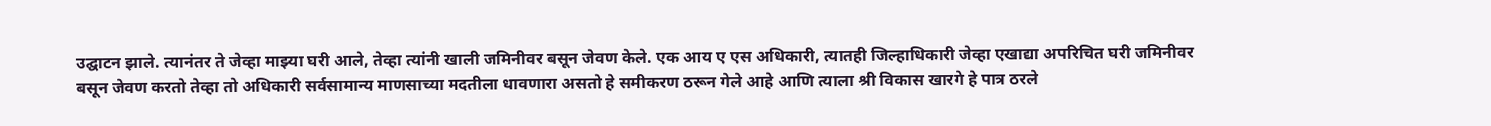उद्घाटन झाले. त्यानंतर ते जेव्हा माझ्या घरी आले, तेव्हा त्यांनी खाली जमिनीवर बसून जेवण केले. एक आय ए एस अधिकारी, त्यातही जिल्हाधिकारी जेव्हा एखाद्या अपरिचित घरी जमिनीवर बसून जेवण करतो तेव्हा तो अधिकारी सर्वसामान्य माणसाच्या मदतीला धावणारा असतो हे समीकरण ठरून गेले आहे आणि त्याला श्री विकास खारगे हे पात्र ठरले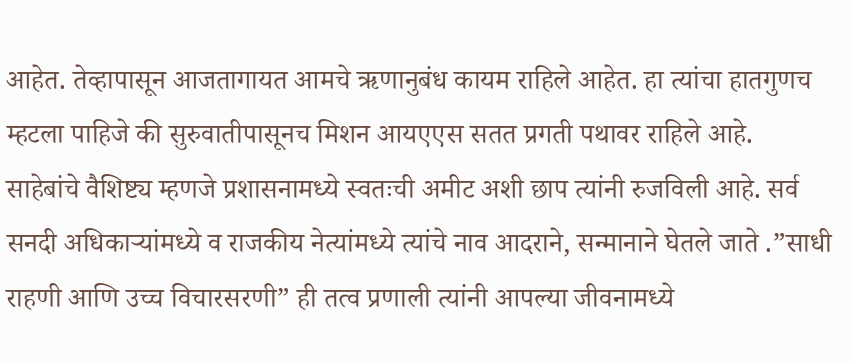आहेत. तेव्हापासून आजतागायत आमचे ऋणानुबंध कायम राहिले आहेत. हा त्यांचा हातगुणच म्हटला पाहिजे की सुरुवातीपासूनच मिशन आयएएस सतत प्रगती पथावर राहिले आहे.
साहेबांचे वैशिष्ट्य म्हणजे प्रशासनामध्ये स्वतःची अमीट अशी छाप त्यांनी रुजविली आहे. सर्व सनदी अधिकाऱ्यांमध्ये व राजकीय नेत्यांमध्ये त्यांचे नाव आदराने, सन्मानाने घेतले जाते .”साधी राहणी आणि उच्च विचारसरणी” ही तत्व प्रणाली त्यांनी आपल्या जीवनामध्ये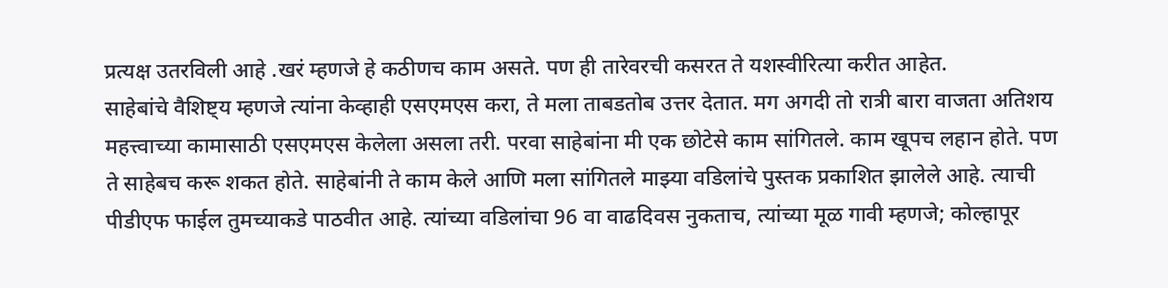प्रत्यक्ष उतरविली आहे .खरं म्हणजे हे कठीणच काम असते. पण ही तारेवरची कसरत ते यशस्वीरित्या करीत आहेत.
साहेबांचे वैशिष्ट्य म्हणजे त्यांना केव्हाही एसएमएस करा, ते मला ताबडतोब उत्तर देतात. मग अगदी तो रात्री बारा वाजता अतिशय महत्त्वाच्या कामासाठी एसएमएस केलेला असला तरी. परवा साहेबांना मी एक छोटेसे काम सांगितले. काम खूपच लहान होते. पण ते साहेबच करू शकत होते. साहेबांनी ते काम केले आणि मला सांगितले माझ्या वडिलांचे पुस्तक प्रकाशित झालेले आहे. त्याची पीडीएफ फाईल तुमच्याकडे पाठवीत आहे. त्यांच्या वडिलांचा 96 वा वाढदिवस नुकताच, त्यांच्या मूळ गावी म्हणजे; कोल्हापूर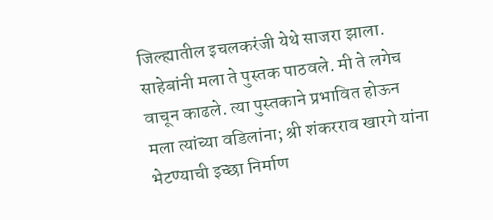जिल्ह्यातील इचलकरंजी येथे साजरा झाला. साहेबांनी मला ते पुस्तक पाठवले. मी ते लगेच वाचून काढले. त्या पुस्तकाने प्रभावित होऊन मला त्यांच्या वडिलांना; श्री शंकरराव खारगे यांना भेटण्याची इच्छा निर्माण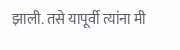झाली. तसे यापूर्वी त्यांना मी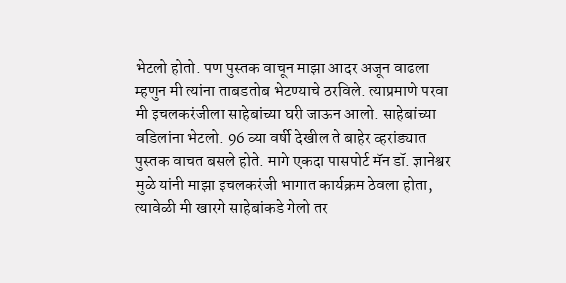भेटलो होतो. पण पुस्तक वाचून माझा आदर अजून वाढला म्हणुन मी त्यांना ताबडतोब भेटण्याचे ठरविले. त्याप्रमाणे परवा मी इचलकरंजीला साहेबांच्या घरी जाऊन आलो. साहेबांच्या वडिलांना भेटलो. 96 व्या वर्षी देखील ते बाहेर व्हरांड्यात पुस्तक वाचत बसले होते. मागे एकदा पासपोर्ट मॅन डॉ. ज्ञानेश्वर मुळे यांनी माझा इचलकरंजी भागात कार्यक्रम ठेवला होता, त्यावेळी मी खारगे साहेबांकडे गेलो तर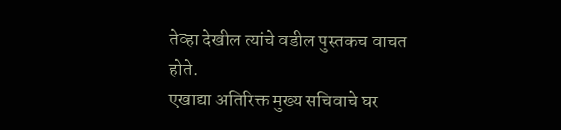तेव्हा देखील त्यांचे वडील पुस्तकच वाचत होते.
एखाद्या अतिरिक्त मुख्य सचिवाचे घर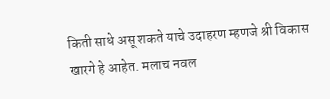किती साधे असू शकते याचे उदाहरण म्हणजे श्री विकास खारगे हे आहेत. मलाच नवल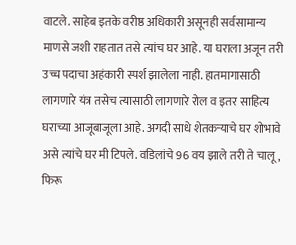वाटले. साहेब इतके वरीष्ठ अधिकारी असूनही सर्वसामान्य माणसे जशी राहतात तसे त्यांच घर आहे. या घराला अजून तरी उच्च पदाचा अहंकारी स्पर्श झालेला नाही. हातमागासाठी लागणारे यंत्र तसेच त्यासाठी लागणारे रोल व इतर साहित्य घराच्या आजूबाजूला आहे. अगदी साधे शेतकऱ्याचे घर शोभावे असे त्यांचे घर मी टिपले. वडिलांचे 96 वय झाले तरी ते चालू, फिरू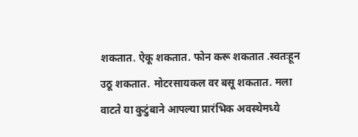शकतात. ऐकू शकतात. फोन करू शकतात .स्वतःहून उठू शकतात. मोटरसायकल वर बसू शकतात. मला वाटते या कुटुंबाने आपल्या प्रारंभिक अवस्थेमध्ये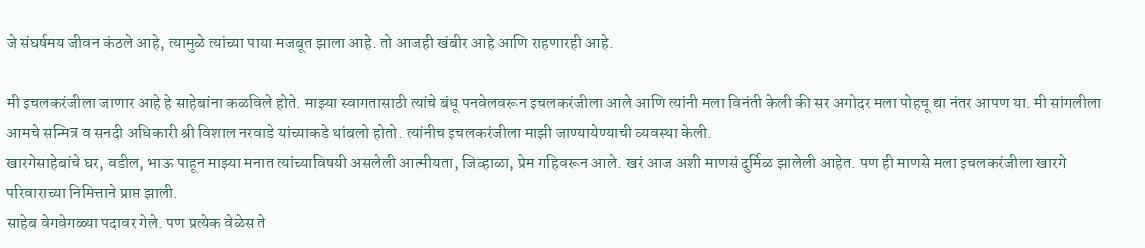जे संघर्षमय जीवन कंठले आहे, त्यामुळे त्यांच्या पाया मजबूत झाला आहे. तो आजही खंबीर आहे आणि राहणारही आहे.

मी इचलकरंजीला जाणार आहे हे साहेबांना कळविले होते. माझ्या स्वागतासाठी त्यांचे बंधू पनवेलवरून इचलकरंजीला आले आणि त्यांनी मला विनंती केली की सर अगोदर मला पोहचू द्या नंतर आपण या. मी सांगलीला आमचे सन्मित्र व सनदी अधिकारी श्री विशाल नरवाडे यांच्याकडे थांबलो होतो. त्यांनीच इचलकरंजीला माझी जाण्यायेण्याची व्यवस्था केली.
खारगेसाहेबांचे घर, वडील, भाऊ पाहून माझ्या मनात त्यांच्याविषयी असलेली आत्मीयता, जिव्हाळा, प्रेम गहिवरून आले. खरं आज अशी माणसं दुर्मिळ झालेली आहेत. पण ही माणसे मला इचलकरंजीला खारगे परिवाराच्या निमित्ताने प्राप्त झाली.
साहेब वेगवेगळ्या पदावर गेले. पण प्रत्येक वेळेस ते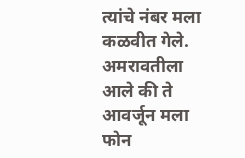त्यांचे नंबर मला कळवीत गेले. अमरावतीला आले की ते आवर्जून मला फोन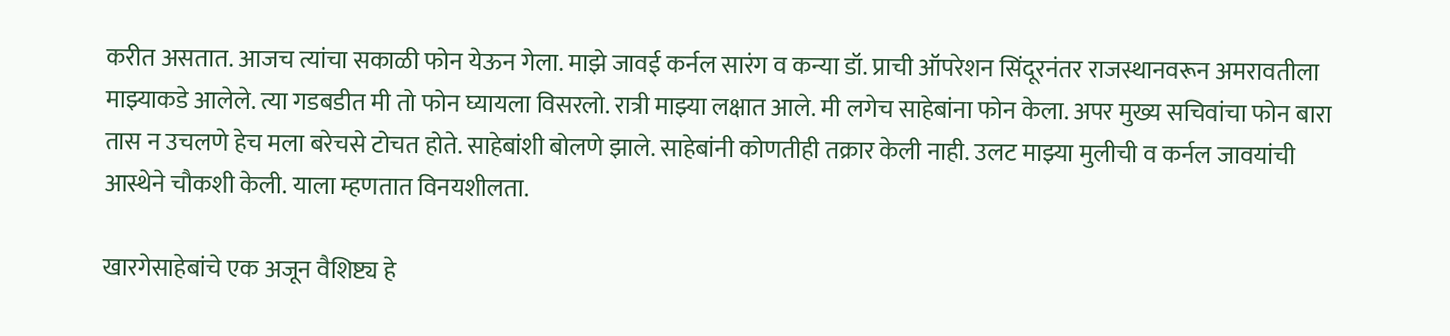करीत असतात. आजच त्यांचा सकाळी फोन येऊन गेला. माझे जावई कर्नल सारंग व कन्या डॉ. प्राची ऑपरेशन सिंदूरनंतर राजस्थानवरून अमरावतीला माझ्याकडे आलेले. त्या गडबडीत मी तो फोन घ्यायला विसरलो. रात्री माझ्या लक्षात आले. मी लगेच साहेबांना फोन केला. अपर मुख्य सचिवांचा फोन बारा तास न उचलणे हेच मला बरेचसे टोचत होते. साहेबांशी बोलणे झाले. साहेबांनी कोणतीही तक्रार केली नाही. उलट माझ्या मुलीची व कर्नल जावयांची आस्थेने चौकशी केली. याला म्हणतात विनयशीलता.

खारगेसाहेबांचे एक अजून वैशिष्ट्य हे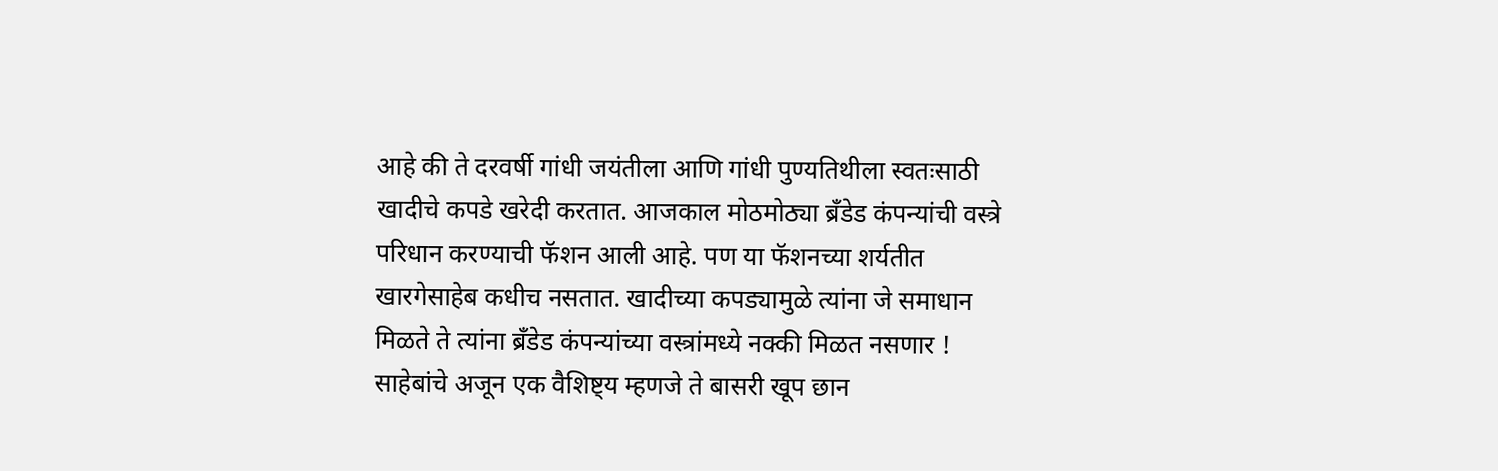आहे की ते दरवर्षी गांधी जयंतीला आणि गांधी पुण्यतिथीला स्वतःसाठी खादीचे कपडे खरेदी करतात. आजकाल मोठमोठ्या ब्रँडेड कंपन्यांची वस्त्रे परिधान करण्याची फॅशन आली आहे. पण या फॅशनच्या शर्यतीत खारगेसाहेब कधीच नसतात. खादीच्या कपड्यामुळे त्यांना जे समाधान मिळते ते त्यांना ब्रँडेड कंपन्यांच्या वस्त्रांमध्ये नक्की मिळत नसणार !
साहेबांचे अजून एक वैशिष्ट्य म्हणजे ते बासरी खूप छान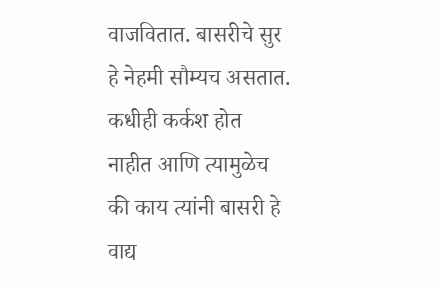वाजवितात. बासरीचे सुर हे नेहमी सौम्यच असतात. कधीही कर्कश होत नाहीत आणि त्यामुळेच की काय त्यांनी बासरी हे वाद्य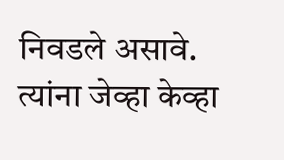निवडले असावे. त्यांना जेव्हा केव्हा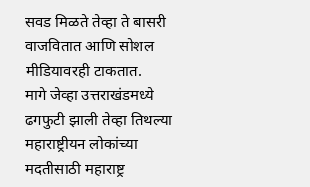सवड मिळते तेव्हा ते बासरी वाजवितात आणि सोशल मीडियावरही टाकतात.
मागे जेव्हा उत्तराखंडमध्ये ढगफुटी झाली तेव्हा तिथल्या महाराष्ट्रीयन लोकांच्या मदतीसाठी महाराष्ट्र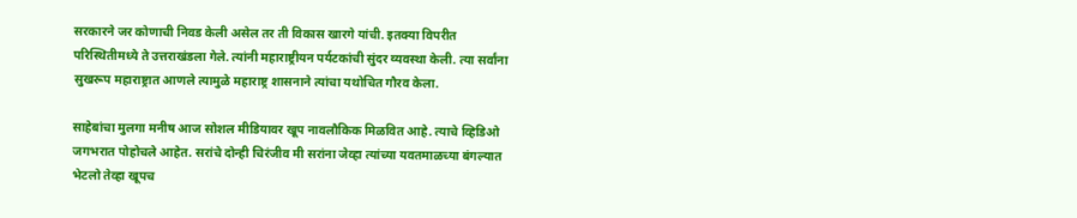सरकारने जर कोणाची निवड केली असेल तर ती विकास खारगे यांची. इतक्या विपरीत परिस्थितीमध्ये ते उत्तराखंडला गेले. त्यांनी महाराष्ट्रीयन पर्यटकांची सुंदर व्यवस्था केली. त्या सर्वांना सुखरूप महाराष्ट्रात आणले त्यामुळे महाराष्ट्र शासनाने त्यांचा यथोचित गौरव केला.

साहेबांचा मुलगा मनीष आज सोशल मीडियावर खूप नावलौकिक मिळवित आहे. त्याचे व्हिडिओ जगभरात पोहोचले आहेत. सरांचे दोन्ही चिरंजीव मी सरांना जेव्हा त्यांच्या यवतमाळच्या बंगल्यात भेटलो तेव्हा खूपच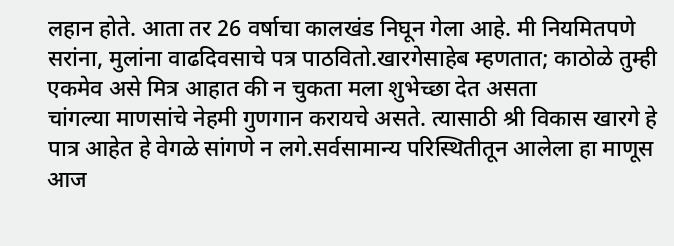लहान होते. आता तर 26 वर्षाचा कालखंड निघून गेला आहे. मी नियमितपणे सरांना, मुलांना वाढदिवसाचे पत्र पाठवितो.खारगेसाहेब म्हणतात; काठोळे तुम्ही एकमेव असे मित्र आहात की न चुकता मला शुभेच्छा देत असता
चांगल्या माणसांचे नेहमी गुणगान करायचे असते. त्यासाठी श्री विकास खारगे हे पात्र आहेत हे वेगळे सांगणे न लगे.सर्वसामान्य परिस्थितीतून आलेला हा माणूस आज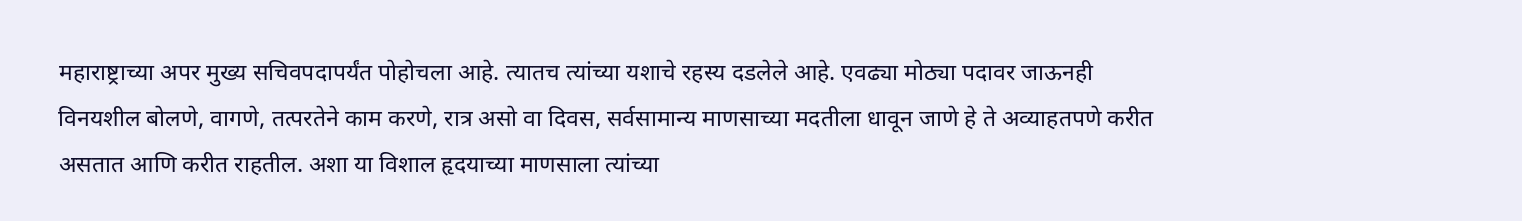महाराष्ट्राच्या अपर मुख्य सचिवपदापर्यंत पोहोचला आहे. त्यातच त्यांच्या यशाचे रहस्य दडलेले आहे. एवढ्या मोठ्या पदावर जाऊनही विनयशील बोलणे, वागणे, तत्परतेने काम करणे, रात्र असो वा दिवस, सर्वसामान्य माणसाच्या मदतीला धावून जाणे हे ते अव्याहतपणे करीत असतात आणि करीत राहतील. अशा या विशाल हृदयाच्या माणसाला त्यांच्या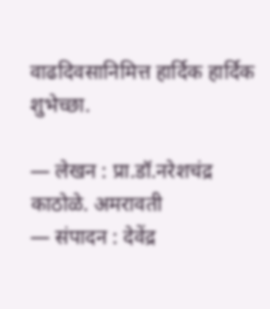वाढदिवसानिमित्त हार्दिक हार्दिक शुभेच्छा.

— लेखन : प्रा.डॉ.नरेशचंद्र काठोळे. अमरावती
— संपादन : देवेंद्र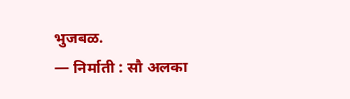भुजबळ.
— निर्माती : सौ अलका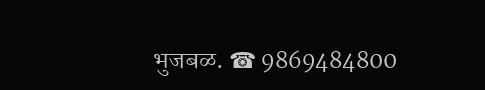भुजबळ. ☎ 9869484800